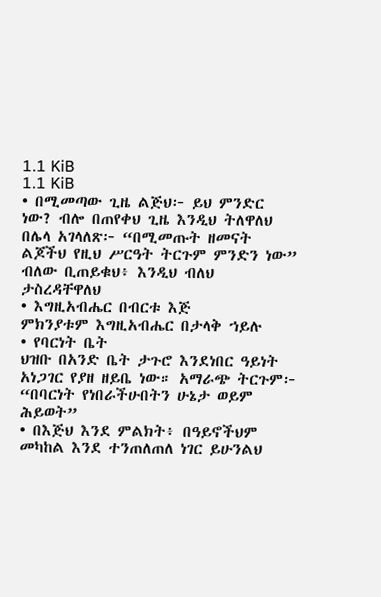1.1 KiB
1.1 KiB
• በሚመጣው ጊዜ ልጅህ፦ ይህ ምንድር ነው? ብሎ በጠየቀህ ጊዜ እንዲህ ትለዋለህ
በሌላ አገላለጽ፦ “በሚመጡት ዘመናት ልጆችህ የዚህ ሥርዓት ትርጉም ምንድን ነው” ብለው ቢጠይቁህ፥ እንዲህ ብለህ ታስረዳቸዋለህ
• እግዚአብሔር በብርቱ እጅ
ምክንያቱም እግዚአብሔር በታላቅ ኀይሉ
• የባርነት ቤት
ህዝቡ በአንድ ቤት ታጉሮ እንደነበር ዓይነት አነጋገር የያዘ ዘይቤ ነው። አማራጭ ትርጉም፦ “በባርነት የነበራችሁበትን ሁኔታ ወይም ሕይወት”
• በእጅህ እንደ ምልክት፥ በዓይኖችህም መካከል እንደ ተንጠለጠለ ነገር ይሁንልህ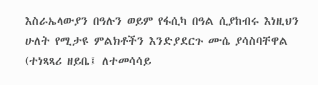እስራኤላውያን በዓሉን ወይም የፋሲካ በዓል ሲያከብሩ እነዚህን ሁለት የሚታዩ ምልክቶችን እንድያደርጉ ሙሴ ያሳስባቸዋል (ተነጻጻሪ ዘይቤ፤ ለተመሳሳይ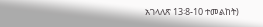አገላለጽ 13፡8-10 ተመልከት)